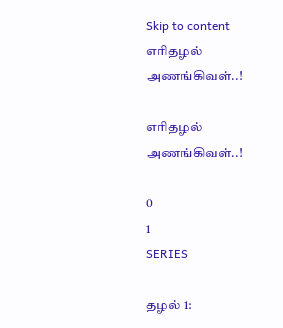Skip to content
எரிதழல் அணங்கிவள்..!

எரிதழல் அணங்கிவள்..!

0
1
SERIES

தழல் 1: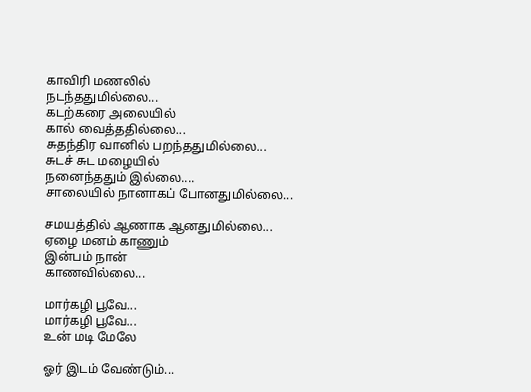காவிரி மணலில்
நடந்ததுமில்லை...
கடற்கரை அலையில்
கால் வைத்ததில்லை...
சுதந்திர வானில் பறந்ததுமில்லை...
சுடச் சுட மழையில்
நனைந்ததும் இல்லை....
சாலையில் நானாகப் போனதுமில்லை...

சமயத்தில் ஆணாக ஆனதுமில்லை...
ஏழை மனம் காணும்
இன்பம் நான்
காணவில்லை...

மார்கழி பூவே...
மார்கழி பூவே...
உன் மடி மேலே

ஓர் இடம் வேண்டும்...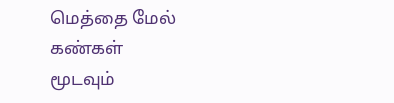மெத்தை மேல் கண்கள்
மூடவும்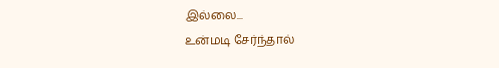இல்லை...
உன்மடி சேர்ந்தால்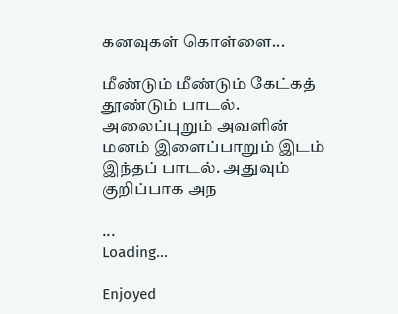கனவுகள் கொள்ளை...

மீண்டும் மீண்டும் கேட்கத் தூண்டும் பாடல். அலைப்புறும் அவளின் மனம் இளைப்பாறும் இடம் இந்தப் பாடல். அதுவும் குறிப்பாக அந

...
Loading...

Enjoyed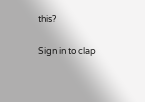this?

Sign in to clap